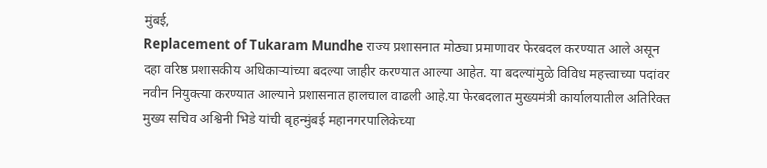मुंबई,
Replacement of Tukaram Mundhe राज्य प्रशासनात मोठ्या प्रमाणावर फेरबदल करण्यात आले असून दहा वरिष्ठ प्रशासकीय अधिकाऱ्यांच्या बदल्या जाहीर करण्यात आल्या आहेत. या बदल्यांमुळे विविध महत्त्वाच्या पदांवर नवीन नियुक्त्या करण्यात आल्याने प्रशासनात हालचाल वाढली आहे.या फेरबदलात मुख्यमंत्री कार्यालयातील अतिरिक्त मुख्य सचिव अश्विनी भिडे यांची बृहन्मुंबई महानगरपालिकेच्या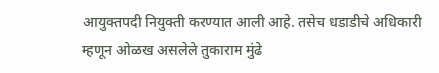आयुक्तपदी नियुक्ती करण्यात आली आहे. तसेच धडाडीचे अधिकारी म्हणून ओळख असलेले तुकाराम मुंढे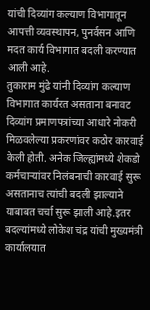यांची दिव्यांग कल्याण विभागातून आपत्ती व्यवस्थापन, पुनर्वसन आणि मदत कार्य विभागात बदली करण्यात आली आहे.
तुकाराम मुंढे यांनी दिव्यांग कल्याण विभागात कार्यरत असताना बनावट दिव्यांग प्रमाणपत्रांच्या आधारे नोकरी मिळवलेल्या प्रकरणांवर कठोर कारवाई केली होती. अनेक जिल्ह्यांमध्ये शेकडो कर्मचाऱ्यांवर निलंबनाची कारवाई सुरू असतानाच त्यांची बदली झाल्याने याबाबत चर्चा सुरू झाली आहे.इतर बदल्यांमध्ये लोकेश चंद्र यांची मुख्यमंत्री कार्यालयात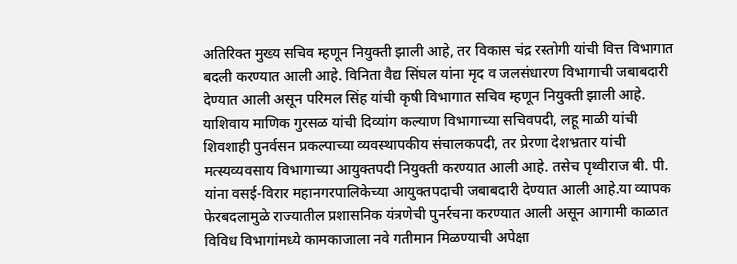अतिरिक्त मुख्य सचिव म्हणून नियुक्ती झाली आहे, तर विकास चंद्र रस्तोगी यांची वित्त विभागात बदली करण्यात आली आहे. विनिता वैद्य सिंघल यांना मृद व जलसंधारण विभागाची जबाबदारी देण्यात आली असून परिमल सिंह यांची कृषी विभागात सचिव म्हणून नियुक्ती झाली आहे.
याशिवाय माणिक गुरसळ यांची दिव्यांग कल्याण विभागाच्या सचिवपदी, लहू माळी यांची शिवशाही पुनर्वसन प्रकल्पाच्या व्यवस्थापकीय संचालकपदी, तर प्रेरणा देशभ्रतार यांची मत्स्यव्यवसाय विभागाच्या आयुक्तपदी नियुक्ती करण्यात आली आहे. तसेच पृथ्वीराज बी. पी. यांना वसई-विरार महानगरपालिकेच्या आयुक्तपदाची जबाबदारी देण्यात आली आहे.या व्यापक फेरबदलामुळे राज्यातील प्रशासनिक यंत्रणेची पुनर्रचना करण्यात आली असून आगामी काळात विविध विभागांमध्ये कामकाजाला नवे गतीमान मिळण्याची अपेक्षा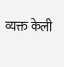व्यक्त केली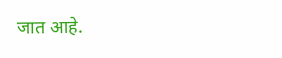जात आहे.